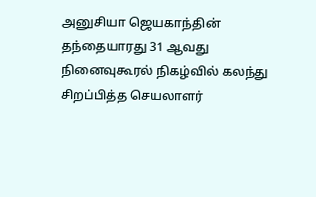அனுசியா ஜெயகாந்தின் தந்தையாரது 31 ஆவது நினைவுகூரல் நிகழ்வில் கலந்து சிறப்பித்த செயலாளர்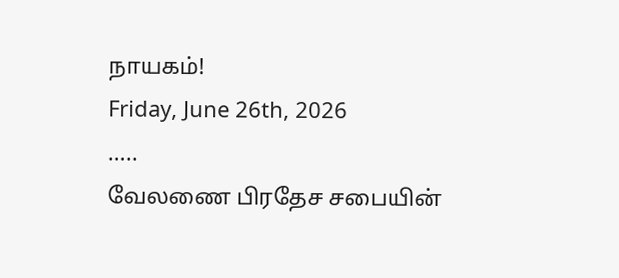நாயகம்!
Friday, June 26th, 2026
…..
வேலணை பிரதேச சபையின்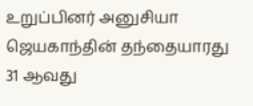உறுப்பினர் அனுசியா ஜெயகாந்தின் தந்தையாரது 31 ஆவது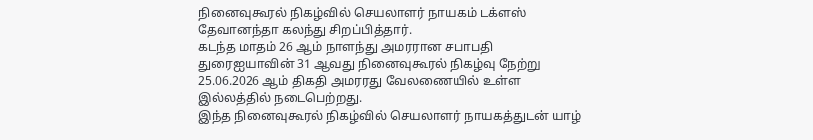நினைவுகூரல் நிகழ்வில் செயலாளர் நாயகம் டக்ளஸ் தேவானந்தா கலந்து சிறப்பித்தார்.
கடந்த மாதம் 26 ஆம் நாளந்து அமரரான சபாபதி துரைஐயாவின் 31 ஆவது நினைவுகூரல் நிகழ்வு நேற்று 25.06.2026 ஆம் திகதி அமரரது வேலணையில் உள்ள இல்லத்தில் நடைபெற்றது.
இந்த நினைவுகூரல் நிகழ்வில் செயலாளர் நாயகத்துடன் யாழ்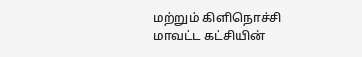மற்றும் கிளிநொச்சி மாவட்ட கட்சியின்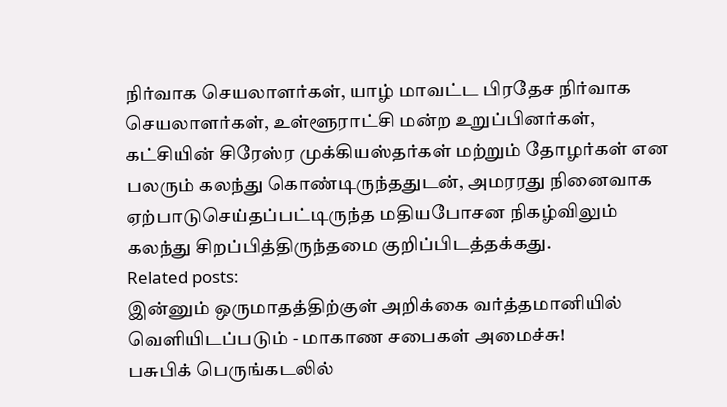நிர்வாக செயலாளர்கள், யாழ் மாவட்ட பிரதேச நிர்வாக செயலாளர்கள், உள்ளூராட்சி மன்ற உறுப்பினர்கள், கட்சியின் சிரேஸ்ர முக்கியஸ்தர்கள் மற்றும் தோழர்கள் என பலரும் கலந்து கொண்டிருந்ததுடன், அமரரது நினைவாக ஏற்பாடுசெய்தப்பட்டிருந்த மதியபோசன நிகழ்விலும் கலந்து சிறப்பித்திருந்தமை குறிப்பிடத்தக்கது.
Related posts:
இன்னும் ஒருமாதத்திற்குள் அறிக்கை வர்த்தமானியில் வெளியிடப்படும் - மாகாண சபைகள் அமைச்சு!
பசுபிக் பெருங்கடலில்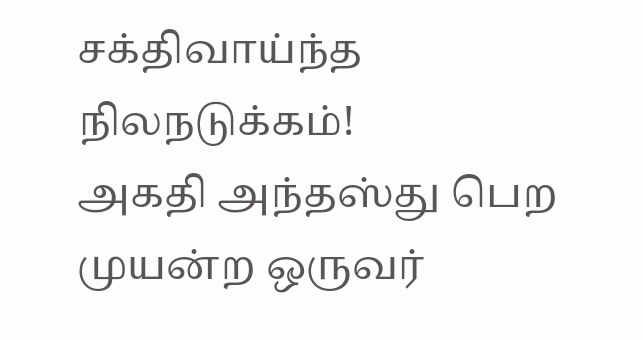சக்திவாய்ந்த நிலநடுக்கம்!
அகதி அந்தஸ்து பெற முயன்ற ஒருவர்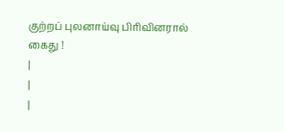குற்றப் புலனாய்வு பிரிவினரால் கைது !
|
|
|